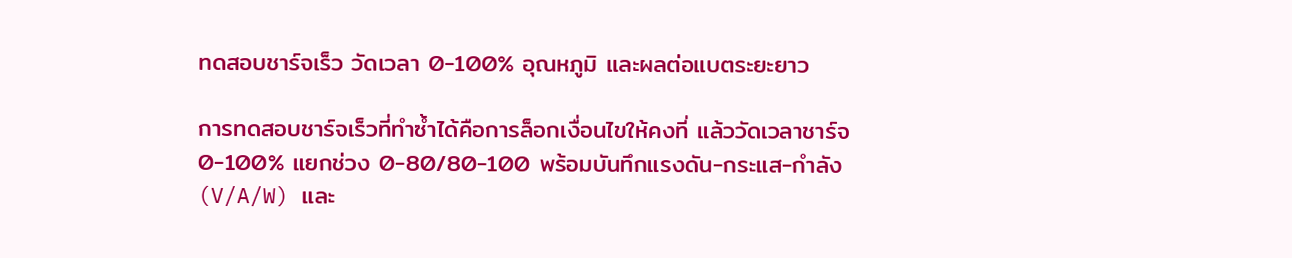ทดสอบชาร์จเร็ว วัดเวลา 0-100% อุณหภูมิ และผลต่อแบตระยะยาว

การทดสอบชาร์จเร็วที่ทำซ้ำได้คือการล็อกเงื่อนไขให้คงที่ แล้ววัดเวลาชาร์จ 0-100% แยกช่วง 0-80/80-100 พร้อมบันทึกแรงดัน-กระแส-กำลัง (V/A/W) และ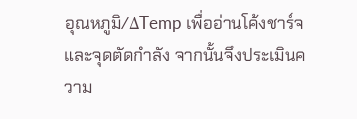อุณหภูมิ/ΔTemp เพื่ออ่านโค้งชาร์จและจุดตัดกำลัง จากนั้นจึงประเมินความ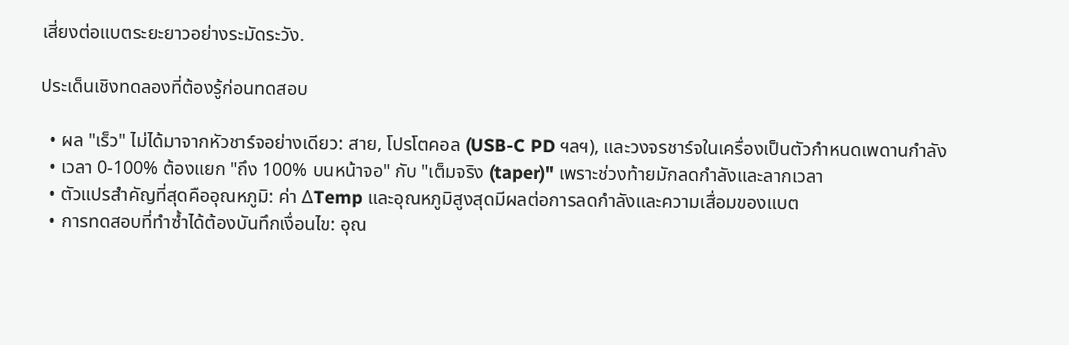เสี่ยงต่อแบตระยะยาวอย่างระมัดระวัง.

ประเด็นเชิงทดลองที่ต้องรู้ก่อนทดสอบ

  • ผล "เร็ว" ไม่ได้มาจากหัวชาร์จอย่างเดียว: สาย, โปรโตคอล (USB-C PD ฯลฯ), และวงจรชาร์จในเครื่องเป็นตัวกำหนดเพดานกำลัง
  • เวลา 0-100% ต้องแยก "ถึง 100% บนหน้าจอ" กับ "เต็มจริง (taper)" เพราะช่วงท้ายมักลดกำลังและลากเวลา
  • ตัวแปรสำคัญที่สุดคืออุณหภูมิ: ค่า ΔTemp และอุณหภูมิสูงสุดมีผลต่อการลดกำลังและความเสื่อมของแบต
  • การทดสอบที่ทำซ้ำได้ต้องบันทึกเงื่อนไข: อุณ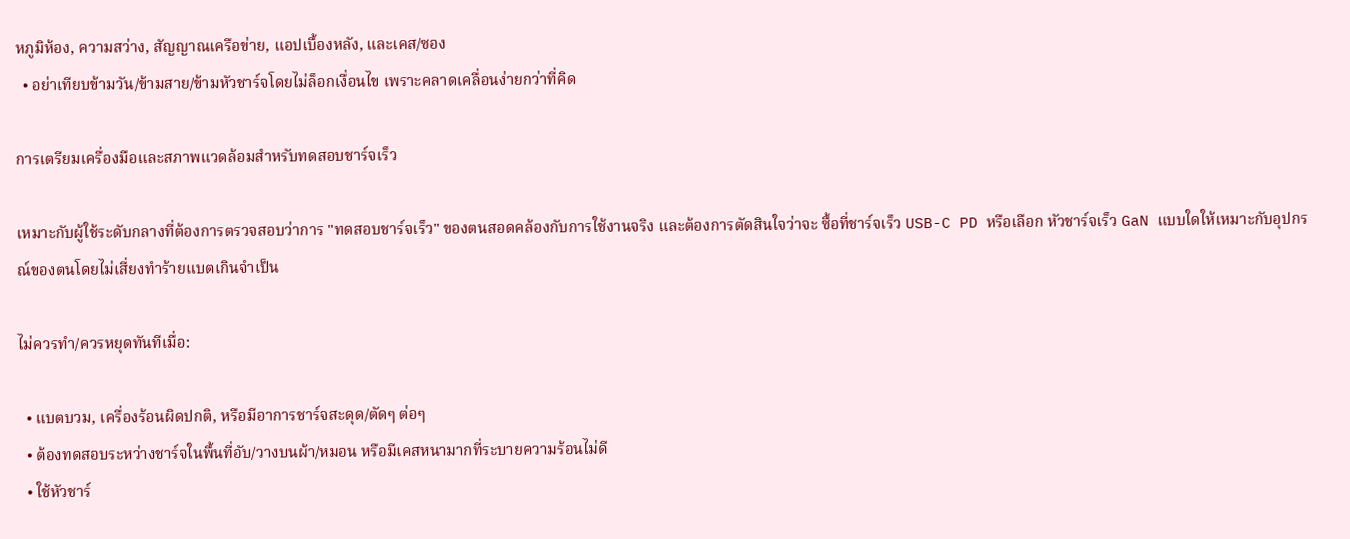หภูมิห้อง, ความสว่าง, สัญญาณเครือข่าย, แอปเบื้องหลัง, และเคส/ซอง
  • อย่าเทียบข้ามวัน/ข้ามสาย/ข้ามหัวชาร์จโดยไม่ล็อกเงื่อนไข เพราะคลาดเคลื่อนง่ายกว่าที่คิด

การเตรียมเครื่องมือและสภาพแวดล้อมสำหรับทดสอบชาร์จเร็ว

เหมาะกับผู้ใช้ระดับกลางที่ต้องการตรวจสอบว่าการ "ทดสอบชาร์จเร็ว" ของตนสอดคล้องกับการใช้งานจริง และต้องการตัดสินใจว่าจะ ซื้อที่ชาร์จเร็ว USB-C PD หรือเลือก หัวชาร์จเร็ว GaN แบบใดให้เหมาะกับอุปกรณ์ของตนโดยไม่เสี่ยงทำร้ายแบตเกินจำเป็น

ไม่ควรทำ/ควรหยุดทันทีเมื่อ:

  • แบตบวม, เครื่องร้อนผิดปกติ, หรือมีอาการชาร์จสะดุด/ตัดๆ ต่อๆ
  • ต้องทดสอบระหว่างชาร์จในพื้นที่อับ/วางบนผ้า/หมอน หรือมีเคสหนามากที่ระบายความร้อนไม่ดี
  • ใช้หัวชาร์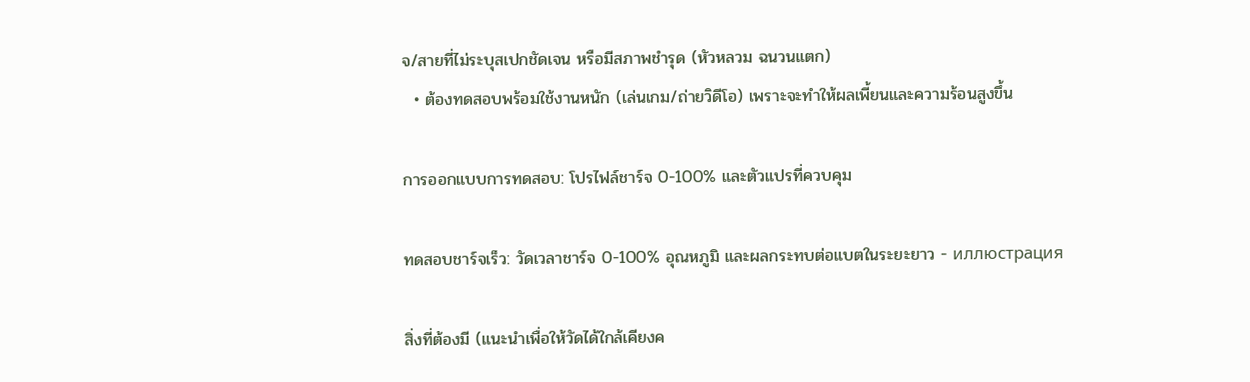จ/สายที่ไม่ระบุสเปกชัดเจน หรือมีสภาพชำรุด (หัวหลวม ฉนวนแตก)
  • ต้องทดสอบพร้อมใช้งานหนัก (เล่นเกม/ถ่ายวิดีโอ) เพราะจะทำให้ผลเพี้ยนและความร้อนสูงขึ้น

การออกแบบการทดสอบ: โปรไฟล์ชาร์จ 0-100% และตัวแปรที่ควบคุม

ทดสอบชาร์จเร็ว: วัดเวลาชาร์จ 0-100% อุณหภูมิ และผลกระทบต่อแบตในระยะยาว - иллюстрация

สิ่งที่ต้องมี (แนะนำเพื่อให้วัดได้ใกล้เคียงค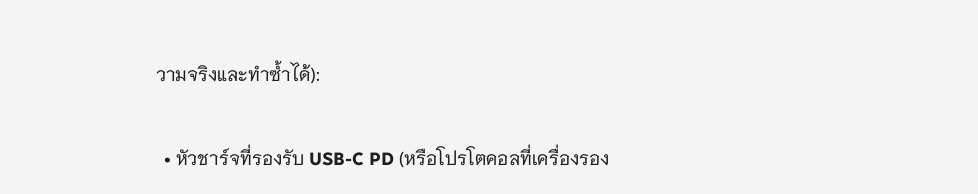วามจริงและทำซ้ำได้):

  • หัวชาร์จที่รองรับ USB-C PD (หรือโปรโตคอลที่เครื่องรอง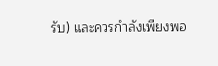รับ) และควรกำลังเพียงพอ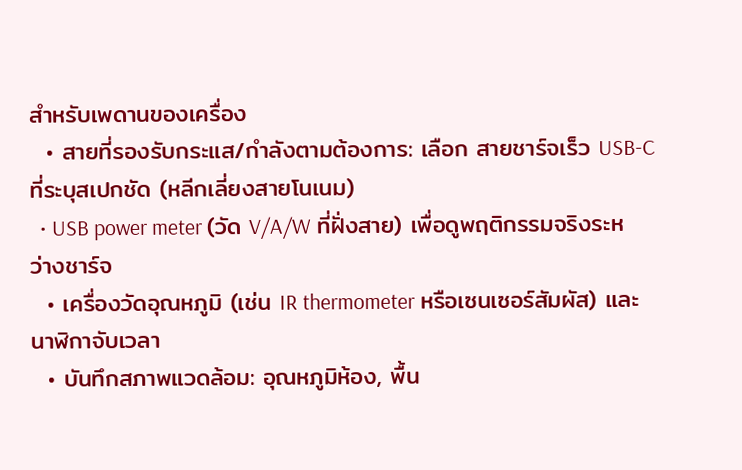สำหรับเพดานของเครื่อง
  • สายที่รองรับกระแส/กำลังตามต้องการ: เลือก สายชาร์จเร็ว USB-C ที่ระบุสเปกชัด (หลีกเลี่ยงสายโนเนม)
  • USB power meter (วัด V/A/W ที่ฝั่งสาย) เพื่อดูพฤติกรรมจริงระหว่างชาร์จ
  • เครื่องวัดอุณหภูมิ (เช่น IR thermometer หรือเซนเซอร์สัมผัส) และนาฬิกาจับเวลา
  • บันทึกสภาพแวดล้อม: อุณหภูมิห้อง, พื้น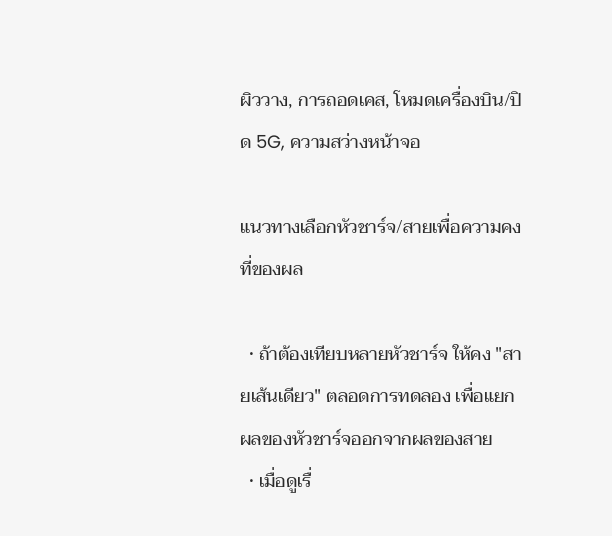ผิววาง, การถอดเคส, โหมดเครื่องบิน/ปิด 5G, ความสว่างหน้าจอ

แนวทางเลือกหัวชาร์จ/สายเพื่อความคงที่ของผล

  • ถ้าต้องเทียบหลายหัวชาร์จ ให้คง "สายเส้นเดียว" ตลอดการทดลอง เพื่อแยกผลของหัวชาร์จออกจากผลของสาย
  • เมื่อดูเรื่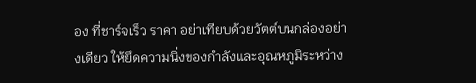อง ที่ชาร์จเร็ว ราคา อย่าเทียบด้วยวัตต์บนกล่องอย่างเดียว ให้ยึดความนิ่งของกำลังและอุณหภูมิระหว่าง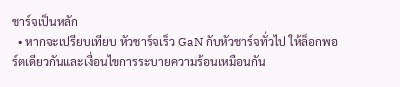ชาร์จเป็นหลัก
  • หากจะเปรียบเทียบ หัวชาร์จเร็ว GaN กับหัวชาร์จทั่วไป ให้ล็อกพอร์ตเดียวกันและเงื่อนไขการระบายความร้อนเหมือนกัน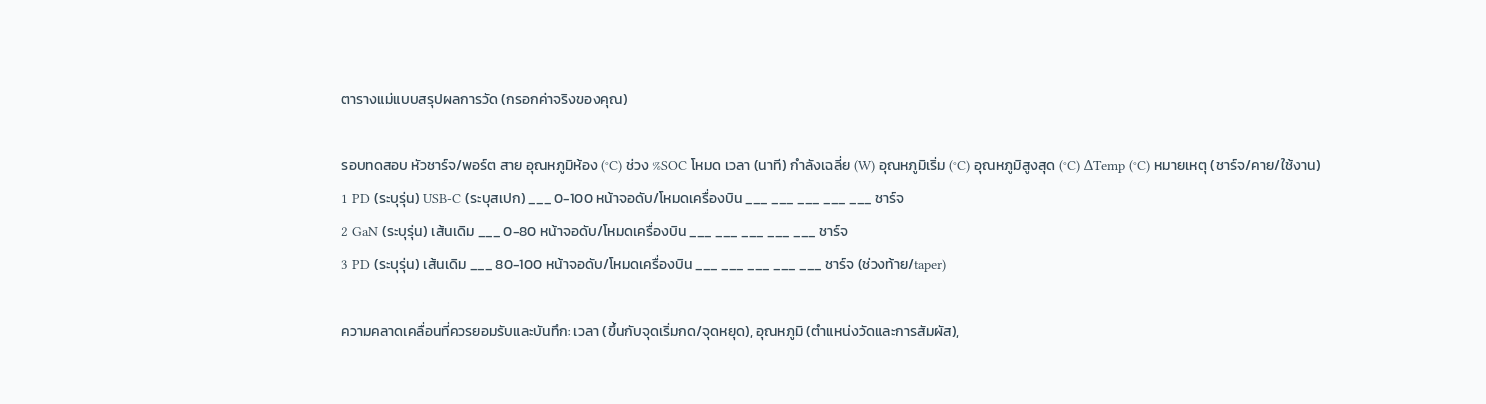ตารางแม่แบบสรุปผลการวัด (กรอกค่าจริงของคุณ)

รอบทดสอบ หัวชาร์จ/พอร์ต สาย อุณหภูมิห้อง (°C) ช่วง %SOC โหมด เวลา (นาที) กำลังเฉลี่ย (W) อุณหภูมิเริ่ม (°C) อุณหภูมิสูงสุด (°C) ΔTemp (°C) หมายเหตุ (ชาร์จ/คาย/ใช้งาน)
1 PD (ระบุรุ่น) USB-C (ระบุสเปก) ___ 0-100 หน้าจอดับ/โหมดเครื่องบิน ___ ___ ___ ___ ___ ชาร์จ
2 GaN (ระบุรุ่น) เส้นเดิม ___ 0-80 หน้าจอดับ/โหมดเครื่องบิน ___ ___ ___ ___ ___ ชาร์จ
3 PD (ระบุรุ่น) เส้นเดิม ___ 80-100 หน้าจอดับ/โหมดเครื่องบิน ___ ___ ___ ___ ___ ชาร์จ (ช่วงท้าย/taper)

ความคลาดเคลื่อนที่ควรยอมรับและบันทึก: เวลา (ขึ้นกับจุดเริ่มกด/จุดหยุด), อุณหภูมิ (ตำแหน่งวัดและการสัมผัส),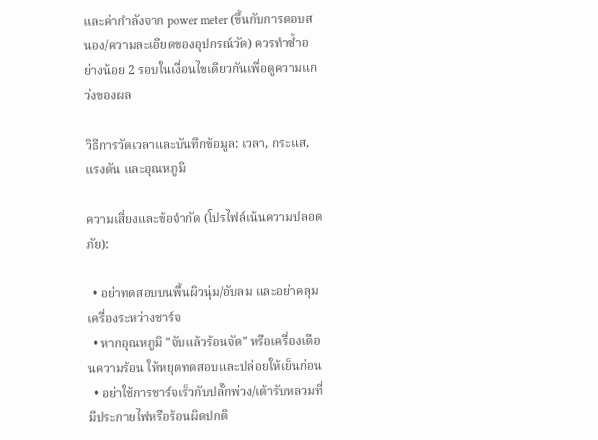และค่ากำลังจาก power meter (ขึ้นกับการตอบสนอง/ความละเอียดของอุปกรณ์วัด) ควรทำซ้ำอย่างน้อย 2 รอบในเงื่อนไขเดียวกันเพื่อดูความแกว่งของผล

วิธีการวัดเวลาและบันทึกข้อมูล: เวลา, กระแส, แรงดัน และอุณหภูมิ

ความเสี่ยงและข้อจำกัด (โปรไฟล์เน้นความปลอดภัย):

  • อย่าทดสอบบนพื้นผิวนุ่ม/อับลม และอย่าคลุมเครื่องระหว่างชาร์จ
  • หากอุณหภูมิ "จับแล้วร้อนจัด" หรือเครื่องเตือนความร้อน ให้หยุดทดสอบและปล่อยให้เย็นก่อน
  • อย่าใช้การชาร์จเร็วกับปลั๊กพ่วง/เต้ารับหลวมที่มีประกายไฟหรือร้อนผิดปกติ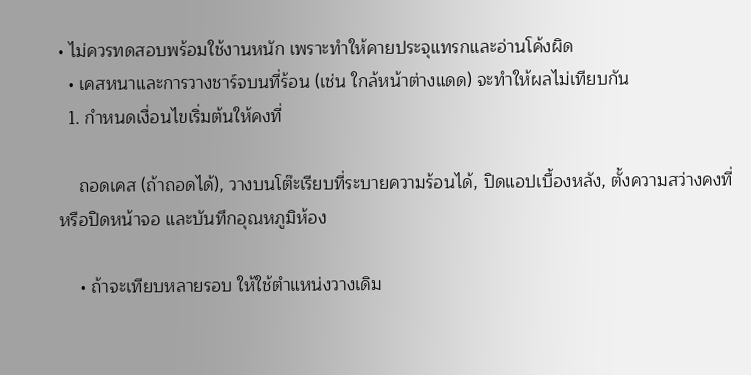• ไม่ควรทดสอบพร้อมใช้งานหนัก เพราะทำให้คายประจุแทรกและอ่านโค้งผิด
  • เคสหนาและการวางชาร์จบนที่ร้อน (เช่น ใกล้หน้าต่างแดด) จะทำให้ผลไม่เทียบกัน
  1. กำหนดเงื่อนไขเริ่มต้นให้คงที่

    ถอดเคส (ถ้าถอดได้), วางบนโต๊ะเรียบที่ระบายความร้อนได้, ปิดแอปเบื้องหลัง, ตั้งความสว่างคงที่หรือปิดหน้าจอ และบันทึกอุณหภูมิห้อง

    • ถ้าจะเทียบหลายรอบ ให้ใช้ตำแหน่งวางเดิม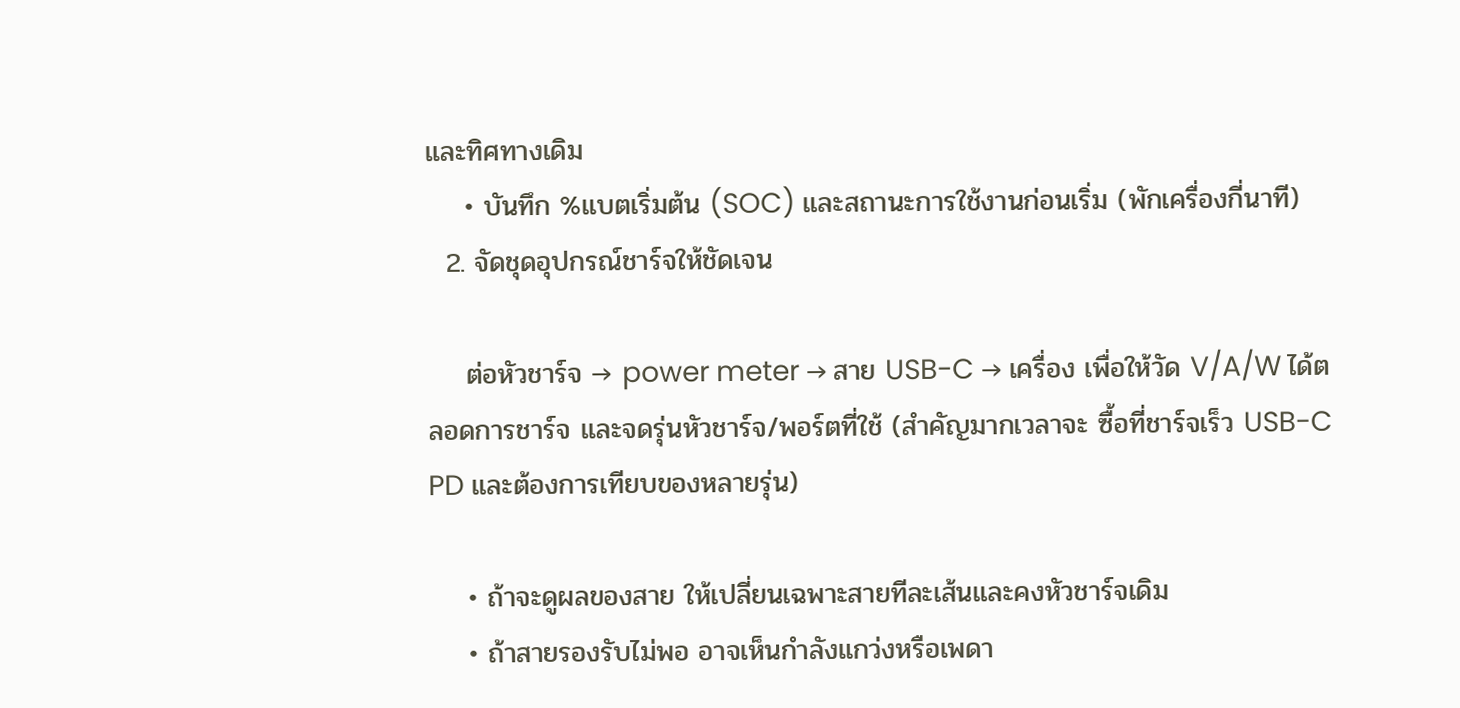และทิศทางเดิม
    • บันทึก %แบตเริ่มต้น (SOC) และสถานะการใช้งานก่อนเริ่ม (พักเครื่องกี่นาที)
  2. จัดชุดอุปกรณ์ชาร์จให้ชัดเจน

    ต่อหัวชาร์จ → power meter → สาย USB-C → เครื่อง เพื่อให้วัด V/A/W ได้ตลอดการชาร์จ และจดรุ่นหัวชาร์จ/พอร์ตที่ใช้ (สำคัญมากเวลาจะ ซื้อที่ชาร์จเร็ว USB-C PD และต้องการเทียบของหลายรุ่น)

    • ถ้าจะดูผลของสาย ให้เปลี่ยนเฉพาะสายทีละเส้นและคงหัวชาร์จเดิม
    • ถ้าสายรองรับไม่พอ อาจเห็นกำลังแกว่งหรือเพดา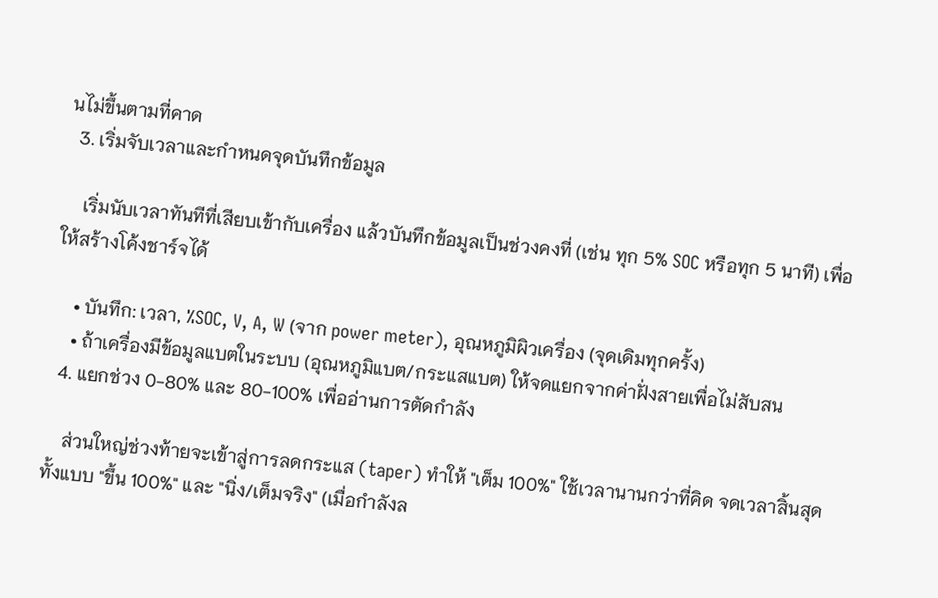นไม่ขึ้นตามที่คาด
  3. เริ่มจับเวลาและกำหนดจุดบันทึกข้อมูล

    เริ่มนับเวลาทันทีที่เสียบเข้ากับเครื่อง แล้วบันทึกข้อมูลเป็นช่วงคงที่ (เช่น ทุก 5% SOC หรือทุก 5 นาที) เพื่อให้สร้างโค้งชาร์จได้

    • บันทึก: เวลา, %SOC, V, A, W (จาก power meter), อุณหภูมิผิวเครื่อง (จุดเดิมทุกครั้ง)
    • ถ้าเครื่องมีข้อมูลแบตในระบบ (อุณหภูมิแบต/กระแสแบต) ให้จดแยกจากค่าฝั่งสายเพื่อไม่สับสน
  4. แยกช่วง 0-80% และ 80-100% เพื่ออ่านการตัดกำลัง

    ส่วนใหญ่ช่วงท้ายจะเข้าสู่การลดกระแส (taper) ทำให้ "เต็ม 100%" ใช้เวลานานกว่าที่คิด จดเวลาสิ้นสุดทั้งแบบ "ขึ้น 100%" และ "นิ่ง/เต็มจริง" (เมื่อกำลังล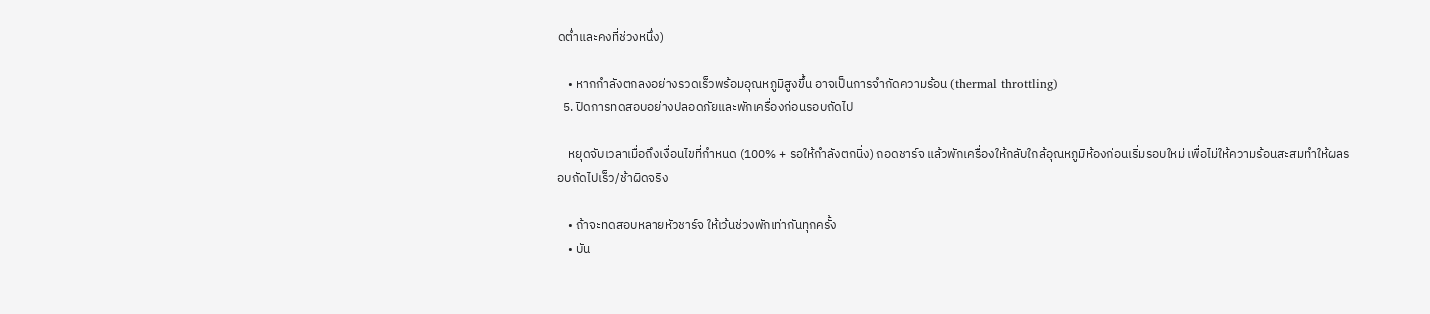ดต่ำและคงที่ช่วงหนึ่ง)

    • หากกำลังตกลงอย่างรวดเร็วพร้อมอุณหภูมิสูงขึ้น อาจเป็นการจำกัดความร้อน (thermal throttling)
  5. ปิดการทดสอบอย่างปลอดภัยและพักเครื่องก่อนรอบถัดไป

    หยุดจับเวลาเมื่อถึงเงื่อนไขที่กำหนด (100% + รอให้กำลังตกนิ่ง) ถอดชาร์จ แล้วพักเครื่องให้กลับใกล้อุณหภูมิห้องก่อนเริ่มรอบใหม่ เพื่อไม่ให้ความร้อนสะสมทำให้ผลรอบถัดไปเร็ว/ช้าผิดจริง

    • ถ้าจะทดสอบหลายหัวชาร์จ ให้เว้นช่วงพักเท่ากันทุกครั้ง
    • บัน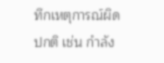ทึกเหตุการณ์ผิดปกติ เช่น กำลัง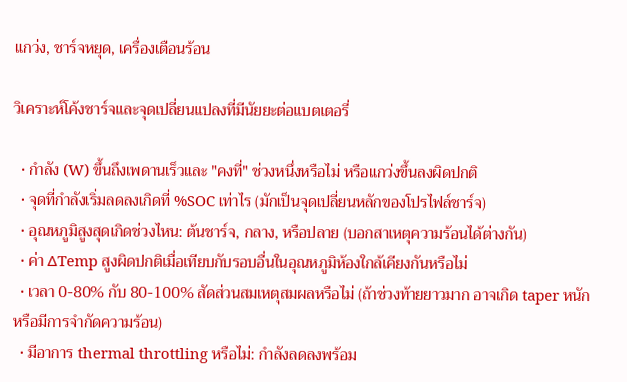แกว่ง, ชาร์จหยุด, เครื่องเตือนร้อน

วิเคราะห์โค้งชาร์จและจุดเปลี่ยนแปลงที่มีนัยยะต่อแบตเตอรี่

  • กำลัง (W) ขึ้นถึงเพดานเร็วและ "คงที่" ช่วงหนึ่งหรือไม่ หรือแกว่งขึ้นลงผิดปกติ
  • จุดที่กำลังเริ่มลดลงเกิดที่ %SOC เท่าไร (มักเป็นจุดเปลี่ยนหลักของโปรไฟล์ชาร์จ)
  • อุณหภูมิสูงสุดเกิดช่วงไหน: ต้นชาร์จ, กลาง, หรือปลาย (บอกสาเหตุความร้อนได้ต่างกัน)
  • ค่า ΔTemp สูงผิดปกติเมื่อเทียบกับรอบอื่นในอุณหภูมิห้องใกล้เคียงกันหรือไม่
  • เวลา 0-80% กับ 80-100% สัดส่วนสมเหตุสมผลหรือไม่ (ถ้าช่วงท้ายยาวมาก อาจเกิด taper หนักหรือมีการจำกัดความร้อน)
  • มีอาการ thermal throttling หรือไม่: กำลังลดลงพร้อม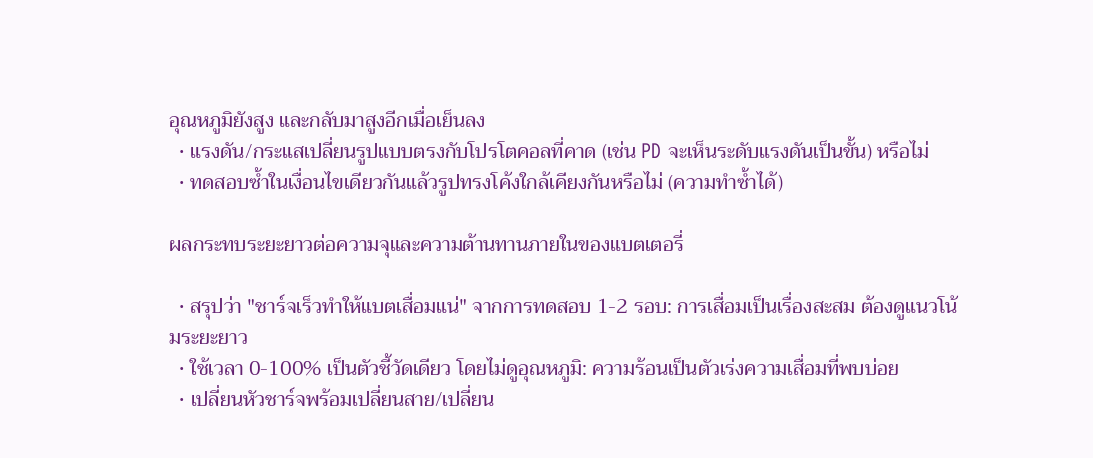อุณหภูมิยังสูง และกลับมาสูงอีกเมื่อเย็นลง
  • แรงดัน/กระแสเปลี่ยนรูปแบบตรงกับโปรโตคอลที่คาด (เช่น PD จะเห็นระดับแรงดันเป็นขั้น) หรือไม่
  • ทดสอบซ้ำในเงื่อนไขเดียวกันแล้วรูปทรงโค้งใกล้เคียงกันหรือไม่ (ความทำซ้ำได้)

ผลกระทบระยะยาวต่อความจุและความต้านทานภายในของแบตเตอรี่

  • สรุปว่า "ชาร์จเร็วทำให้แบตเสื่อมแน่" จากการทดสอบ 1-2 รอบ: การเสื่อมเป็นเรื่องสะสม ต้องดูแนวโน้มระยะยาว
  • ใช้เวลา 0-100% เป็นตัวชี้วัดเดียว โดยไม่ดูอุณหภูมิ: ความร้อนเป็นตัวเร่งความเสื่อมที่พบบ่อย
  • เปลี่ยนหัวชาร์จพร้อมเปลี่ยนสาย/เปลี่ยน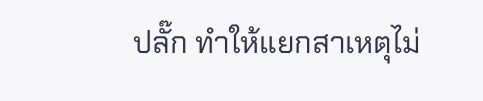ปลั๊ก ทำให้แยกสาเหตุไม่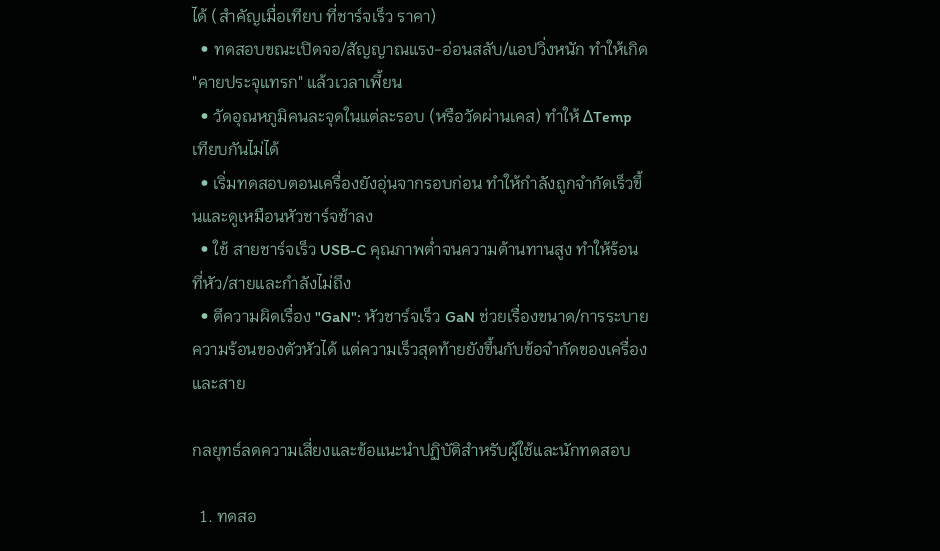ได้ (สำคัญเมื่อเทียบ ที่ชาร์จเร็ว ราคา)
  • ทดสอบขณะเปิดจอ/สัญญาณแรง-อ่อนสลับ/แอปวิ่งหนัก ทำให้เกิด "คายประจุแทรก" แล้วเวลาเพี้ยน
  • วัดอุณหภูมิคนละจุดในแต่ละรอบ (หรือวัดผ่านเคส) ทำให้ ΔTemp เทียบกันไม่ได้
  • เริ่มทดสอบตอนเครื่องยังอุ่นจากรอบก่อน ทำให้กำลังถูกจำกัดเร็วขึ้นและดูเหมือนหัวชาร์จช้าลง
  • ใช้ สายชาร์จเร็ว USB-C คุณภาพต่ำจนความต้านทานสูง ทำให้ร้อนที่หัว/สายและกำลังไม่ถึง
  • ตีความผิดเรื่อง "GaN": หัวชาร์จเร็ว GaN ช่วยเรื่องขนาด/การระบายความร้อนของตัวหัวได้ แต่ความเร็วสุดท้ายยังขึ้นกับข้อจำกัดของเครื่องและสาย

กลยุทธ์ลดความเสี่ยงและข้อแนะนำปฏิบัติสำหรับผู้ใช้และนักทดสอบ

  1. ทดสอ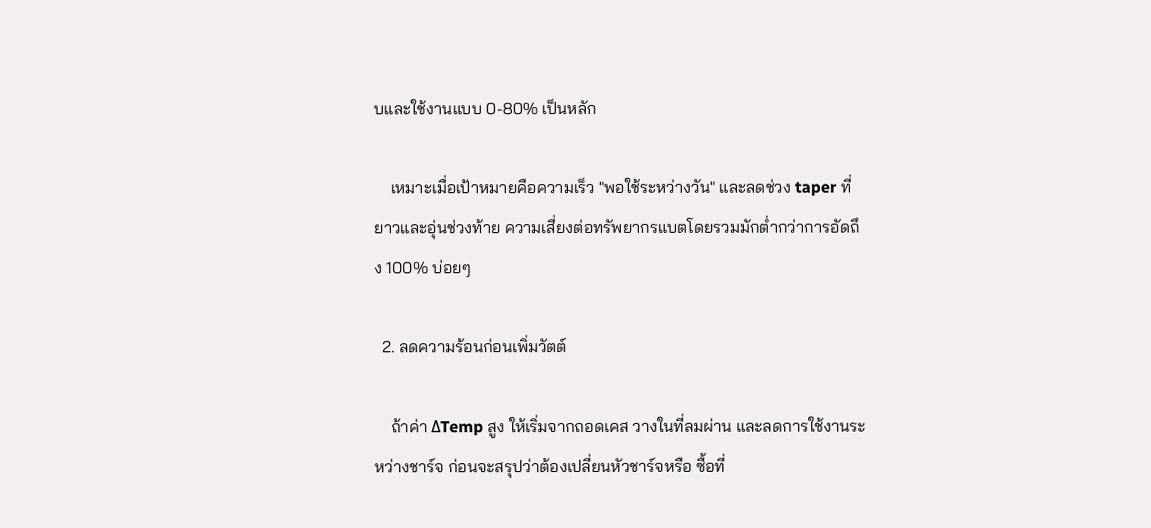บและใช้งานแบบ 0-80% เป็นหลัก

    เหมาะเมื่อเป้าหมายคือความเร็ว "พอใช้ระหว่างวัน" และลดช่วง taper ที่ยาวและอุ่นช่วงท้าย ความเสี่ยงต่อทรัพยากรแบตโดยรวมมักต่ำกว่าการอัดถึง 100% บ่อยๆ

  2. ลดความร้อนก่อนเพิ่มวัตต์

    ถ้าค่า ΔTemp สูง ให้เริ่มจากถอดเคส วางในที่ลมผ่าน และลดการใช้งานระหว่างชาร์จ ก่อนจะสรุปว่าต้องเปลี่ยนหัวชาร์จหรือ ซื้อที่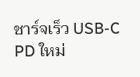ชาร์จเร็ว USB-C PD ใหม่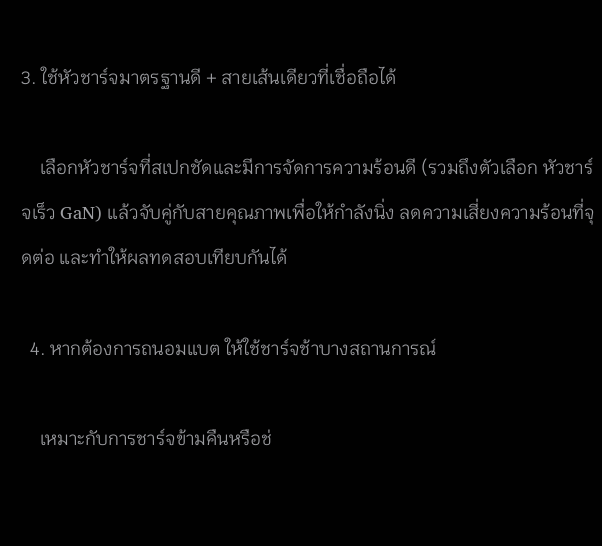3. ใช้หัวชาร์จมาตรฐานดี + สายเส้นเดียวที่เชื่อถือได้

    เลือกหัวชาร์จที่สเปกชัดและมีการจัดการความร้อนดี (รวมถึงตัวเลือก หัวชาร์จเร็ว GaN) แล้วจับคู่กับสายคุณภาพเพื่อให้กำลังนิ่ง ลดความเสี่ยงความร้อนที่จุดต่อ และทำให้ผลทดสอบเทียบกันได้

  4. หากต้องการถนอมแบต ให้ใช้ชาร์จช้าบางสถานการณ์

    เหมาะกับการชาร์จข้ามคืนหรือช่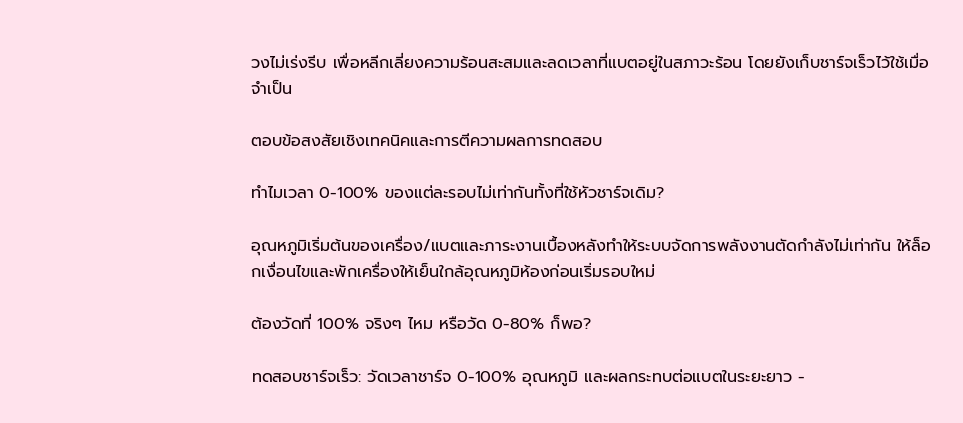วงไม่เร่งรีบ เพื่อหลีกเลี่ยงความร้อนสะสมและลดเวลาที่แบตอยู่ในสภาวะร้อน โดยยังเก็บชาร์จเร็วไว้ใช้เมื่อจำเป็น

ตอบข้อสงสัยเชิงเทคนิคและการตีความผลการทดสอบ

ทำไมเวลา 0-100% ของแต่ละรอบไม่เท่ากันทั้งที่ใช้หัวชาร์จเดิม?

อุณหภูมิเริ่มต้นของเครื่อง/แบตและภาระงานเบื้องหลังทำให้ระบบจัดการพลังงานตัดกำลังไม่เท่ากัน ให้ล็อกเงื่อนไขและพักเครื่องให้เย็นใกล้อุณหภูมิห้องก่อนเริ่มรอบใหม่

ต้องวัดที่ 100% จริงๆ ไหม หรือวัด 0-80% ก็พอ?

ทดสอบชาร์จเร็ว: วัดเวลาชาร์จ 0-100% อุณหภูมิ และผลกระทบต่อแบตในระยะยาว -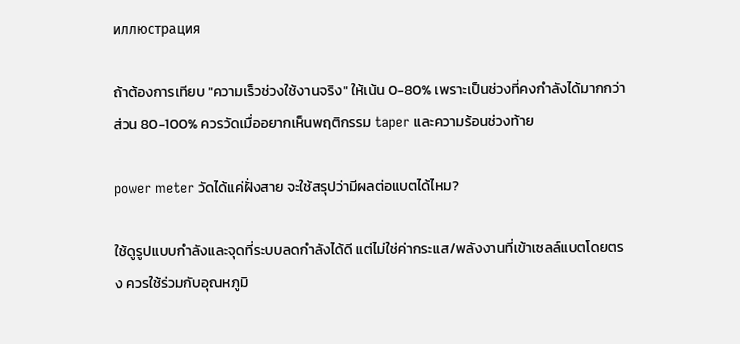иллюстрация

ถ้าต้องการเทียบ "ความเร็วช่วงใช้งานจริง" ให้เน้น 0-80% เพราะเป็นช่วงที่คงกำลังได้มากกว่า ส่วน 80-100% ควรวัดเมื่ออยากเห็นพฤติกรรม taper และความร้อนช่วงท้าย

power meter วัดได้แค่ฝั่งสาย จะใช้สรุปว่ามีผลต่อแบตได้ไหม?

ใช้ดูรูปแบบกำลังและจุดที่ระบบลดกำลังได้ดี แต่ไม่ใช่ค่ากระแส/พลังงานที่เข้าเซลล์แบตโดยตรง ควรใช้ร่วมกับอุณหภูมิ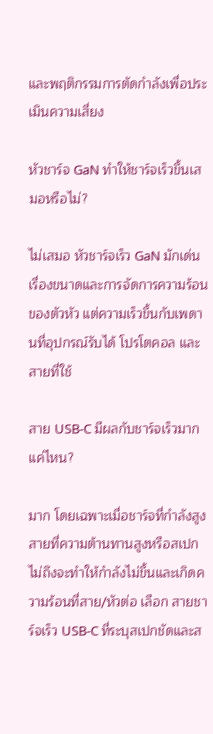และพฤติกรรมการตัดกำลังเพื่อประเมินความเสี่ยง

หัวชาร์จ GaN ทำให้ชาร์จเร็วขึ้นเสมอหรือไม่?

ไม่เสมอ หัวชาร์จเร็ว GaN มักเด่นเรื่องขนาดและการจัดการความร้อนของตัวหัว แต่ความเร็วขึ้นกับเพดานที่อุปกรณ์รับได้ โปรโตคอล และสายที่ใช้

สาย USB-C มีผลกับชาร์จเร็วมากแค่ไหน?

มาก โดยเฉพาะเมื่อชาร์จที่กำลังสูง สายที่ความต้านทานสูงหรือสเปกไม่ถึงจะทำให้กำลังไม่ขึ้นและเกิดความร้อนที่สาย/หัวต่อ เลือก สายชาร์จเร็ว USB-C ที่ระบุสเปกชัดและส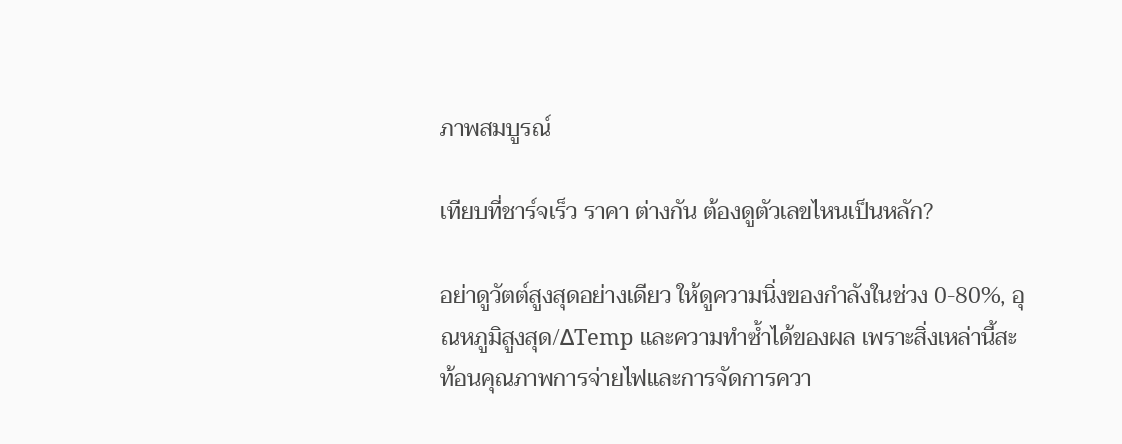ภาพสมบูรณ์

เทียบที่ชาร์จเร็ว ราคา ต่างกัน ต้องดูตัวเลขไหนเป็นหลัก?

อย่าดูวัตต์สูงสุดอย่างเดียว ให้ดูความนิ่งของกำลังในช่วง 0-80%, อุณหภูมิสูงสุด/ΔTemp และความทำซ้ำได้ของผล เพราะสิ่งเหล่านี้สะท้อนคุณภาพการจ่ายไฟและการจัดการควา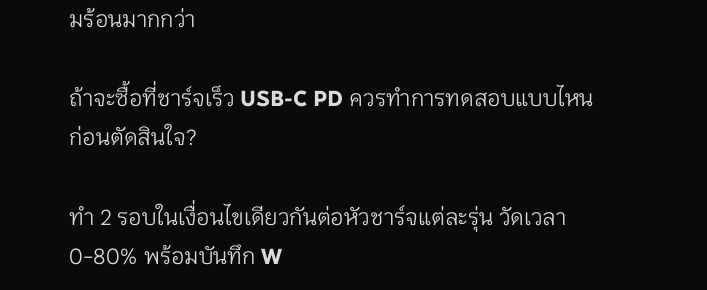มร้อนมากกว่า

ถ้าจะซื้อที่ชาร์จเร็ว USB-C PD ควรทำการทดสอบแบบไหนก่อนตัดสินใจ?

ทำ 2 รอบในเงื่อนไขเดียวกันต่อหัวชาร์จแต่ละรุ่น วัดเวลา 0-80% พร้อมบันทึก W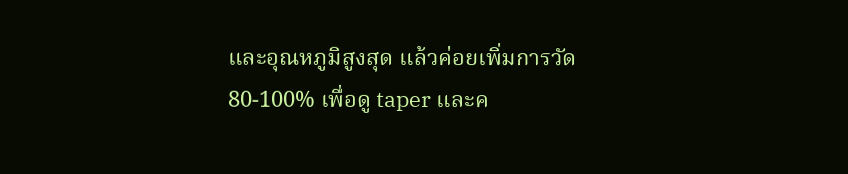และอุณหภูมิสูงสุด แล้วค่อยเพิ่มการวัด 80-100% เพื่อดู taper และค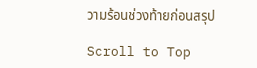วามร้อนช่วงท้ายก่อนสรุป

Scroll to Top